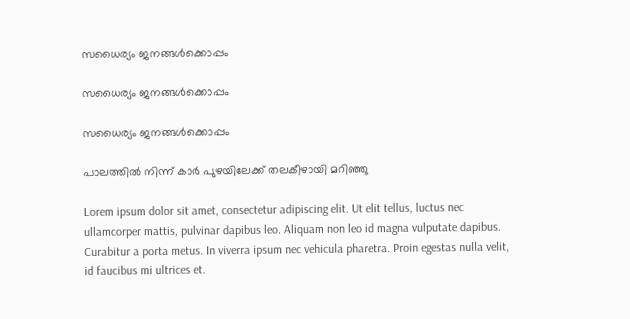സധൈര്യം ജനങ്ങൾക്കൊപ്പം

സധൈര്യം ജനങ്ങൾക്കൊപ്പം

സധൈര്യം ജനങ്ങൾക്കൊപ്പം

പാലത്തിൽ നിന്ന് കാര്‍ പുഴയിലേക്ക് തലകീഴായി മറിഞ്ഞു

Lorem ipsum dolor sit amet, consectetur adipiscing elit. Ut elit tellus, luctus nec ullamcorper mattis, pulvinar dapibus leo. Aliquam non leo id magna vulputate dapibus. Curabitur a porta metus. In viverra ipsum nec vehicula pharetra. Proin egestas nulla velit, id faucibus mi ultrices et.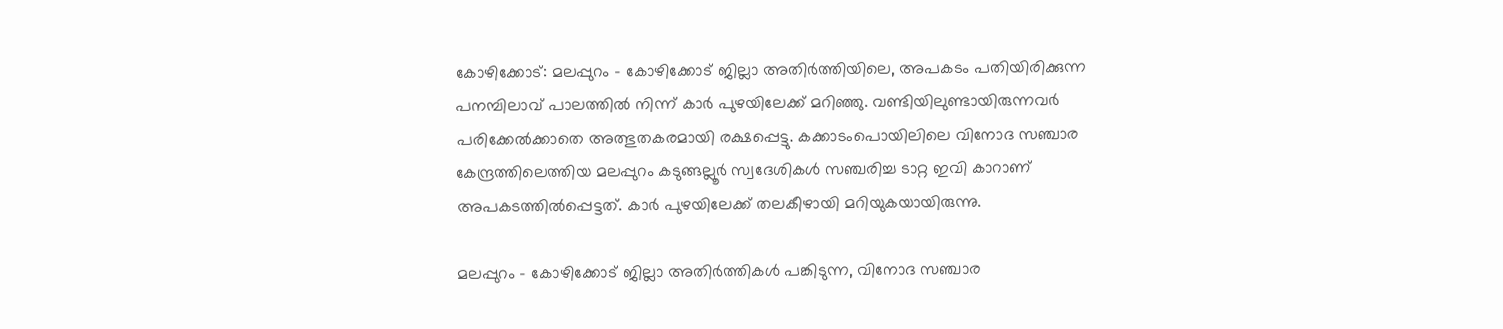കോഴിക്കോട്: മലപ്പുറം – കോഴിക്കോട് ജില്ലാ അതിര്‍ത്തിയിലെ, അപകടം പതിയിരിക്കുന്ന പനമ്പിലാവ് പാലത്തില്‍ നിന്ന് കാര്‍ പുഴയിലേക്ക് മറിഞ്ഞു. വണ്ടിയിലുണ്ടായിരുന്നവർ പരിക്കേല്‍ക്കാതെ അത്ഭുതകരമായി രക്ഷപ്പെട്ടു. കക്കാടംപൊയിലിലെ വിനോദ സഞ്ചാര കേന്ദ്രത്തിലെത്തിയ മലപ്പുറം കടുങ്ങല്ലൂര്‍ സ്വദേശികള്‍ സഞ്ചരിച്ച ടാറ്റ ഇവി കാറാണ് അപകടത്തില്‍പ്പെട്ടത്. കാര്‍ പുഴയിലേക്ക് തലകീഴായി മറിയുകയായിരുന്നു.

മലപ്പുറം – കോഴിക്കോട് ജില്ലാ അതിര്‍ത്തികള്‍ പങ്കിടുന്ന, വിനോദ സഞ്ചാര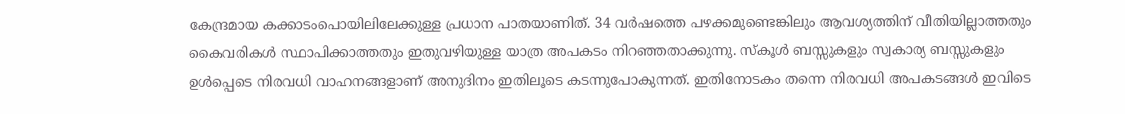കേന്ദ്രമായ കക്കാടംപൊയിലിലേക്കുള്ള പ്രധാന പാതയാണിത്. 34 വര്‍ഷത്തെ പഴക്കമുണ്ടെങ്കിലും ആവശ്യത്തിന് വീതിയില്ലാത്തതും കൈവരികള്‍ സ്ഥാപിക്കാത്തതും ഇതുവഴിയുള്ള യാത്ര അപകടം നിറഞ്ഞതാക്കുന്നു. സ്‌കൂള്‍ ബസ്സുകളും സ്വകാര്യ ബസ്സുകളും ഉള്‍പ്പെടെ നിരവധി വാഹനങ്ങളാണ് അനുദിനം ഇതിലൂടെ കടന്നുപോകുന്നത്. ഇതിനോടകം തന്നെ നിരവധി അപകടങ്ങള്‍ ഇവിടെ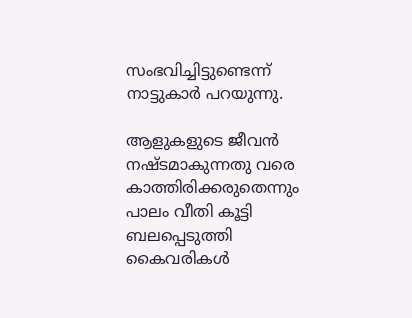സംഭവിച്ചിട്ടുണ്ടെന്ന് നാട്ടുകാര്‍ പറയുന്നു.

ആളുകളുടെ ജീവന്‍ നഷ്ടമാകുന്നതു വരെ കാത്തിരിക്കരുതെന്നും പാലം വീതി കൂട്ടി ബലപ്പെടുത്തി കൈവരികള്‍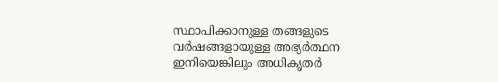സ്ഥാപിക്കാനുള്ള തങ്ങളുടെ വര്‍ഷങ്ങളായുള്ള അഭ്യര്‍ത്ഥന ഇനിയെങ്കിലും അധികൃതര്‍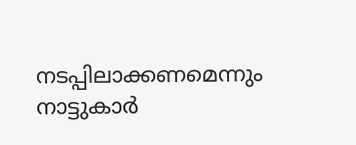നടപ്പിലാക്കണമെന്നും നാട്ടുകാര്‍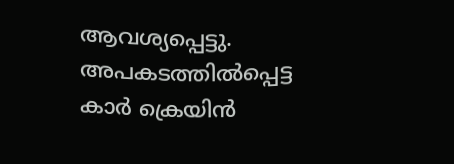ആവശ്യപ്പെട്ടു. അപകടത്തില്‍പ്പെട്ട കാര്‍ ക്രെയിന്‍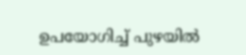ഉപയോഗിച്ച് പുഴയില്‍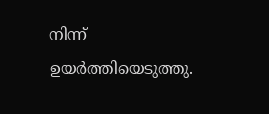നിന്ന് ഉയര്‍ത്തിയെടുത്തു.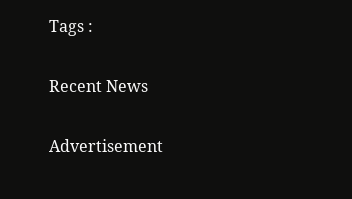Tags :

Recent News

Advertisement